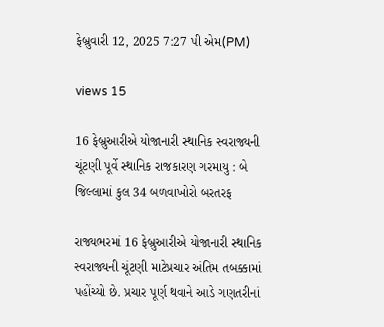ફેબ્રુવારી 12, 2025 7:27 પી એમ(PM)

views 15

16 ફેબ્રુઆરીએ યોજાનારી સ્થાનિક સ્વરાજ્યની ચૂંટણી પૂર્વે સ્થાનિક રાજકારણ ગરમાયુ : બે જિલ્લામાં કુલ 34 બળવાખોરો બરતરફ

રાજ્યભરમાં 16 ફેબ્રુઆરીએ યોજાનારી સ્થાનિક સ્વરાજ્યની ચૂંટણી માટેપ્રચાર અંતિમ તબક્કામાં પહોંચ્યો છે. પ્રચાર પૂર્ણ થવાને આડે ગણતરીનાં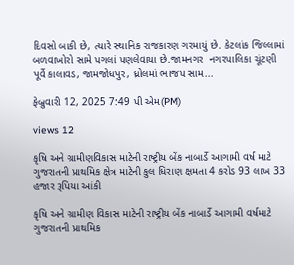દિવસો બાકી છે, ત્યારે સ્થાનિક રાજકારણ ગરમાયું છે. કેટલાંક જિલ્લામાં બળવાખોરો સામે પગલાં પણલેવાયા છે.જામનગર  નગરપાલિકા ચૂંટણી પૂર્વે કાલાવડ, જામજોધપુર, ધ્રોલમાં ભાજપ સામ...

ફેબ્રુવારી 12, 2025 7:49 પી એમ(PM)

views 12

કૃષિ અને ગ્રામીણવિકાસ માટેની રાષ્ટ્રીય બેંક નાબાર્ડે આગામી વર્ષ માટે ગુજરાતની પ્રાથમિક ક્ષેત્ર માટેની કુલ ધિરાણ ક્ષમતા 4 કરોડ 93 લાખ 33 હજાર રૂપિયા આંકી

કૃષિ અને ગ્રામીણ વિકાસ માટેની રાષ્ટ્રીય બેંક નાબાર્ડે આગામી વર્ષમાટે ગુજરાતની પ્રાથમિક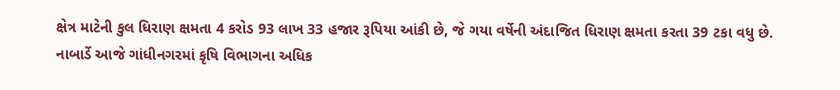ક્ષેત્ર માટેની કુલ ધિરાણ ક્ષમતા 4 કરોડ 93 લાખ 33 હજાર રૂપિયા આંકી છે, જે ગયા વર્ષેની અંદાજિત ધિરાણ ક્ષમતા કરતા 39 ટકા વધુ છે. નાબાર્ડે આજે ગાંધીનગરમાં કૃષિ વિભાગના અધિક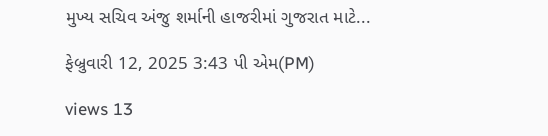મુખ્ય સચિવ અંજુ શર્માની હાજરીમાં ગુજરાત માટે...

ફેબ્રુવારી 12, 2025 3:43 પી એમ(PM)

views 13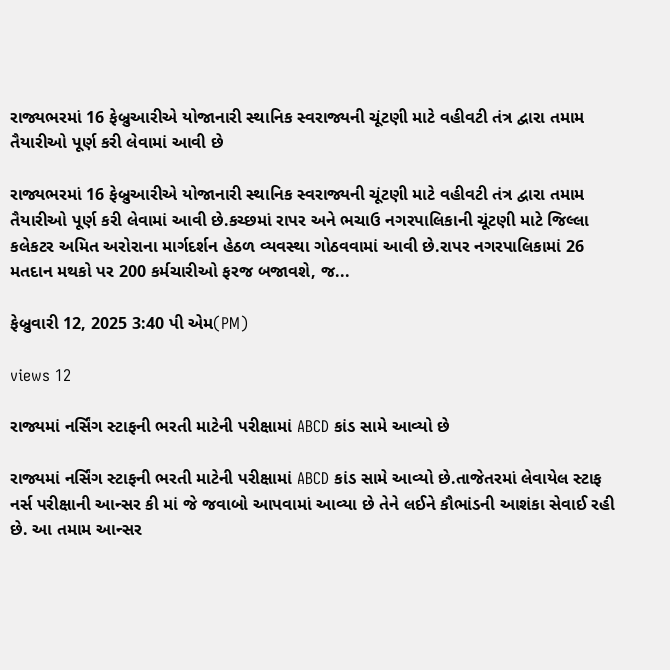રાજ્યભરમાં 16 ફેબ્રુઆરીએ યોજાનારી સ્થાનિક સ્વરાજ્યની ચૂંટણી માટે વહીવટી તંત્ર દ્વારા તમામ તૈયારીઓ પૂર્ણ કરી લેવામાં આવી છે

રાજ્યભરમાં 16 ફેબ્રુઆરીએ યોજાનારી સ્થાનિક સ્વરાજ્યની ચૂંટણી માટે વહીવટી તંત્ર દ્વારા તમામ તૈયારીઓ પૂર્ણ કરી લેવામાં આવી છે.કચ્છમાં રાપર અને ભચાઉ નગરપાલિકાની ચૂંટણી માટે જિલ્લા કલેકટર અમિત અરોરાના માર્ગદર્શન હેઠળ વ્યવસ્થા ગોઠવવામાં આવી છે.રાપર નગરપાલિકામાં 26 મતદાન મથકો પર 200 કર્મચારીઓ ફરજ બજાવશે, જ...

ફેબ્રુવારી 12, 2025 3:40 પી એમ(PM)

views 12

રાજ્યમાં નર્સિંગ સ્ટાફની ભરતી માટેની પરીક્ષામાં ABCD કાંડ સામે આવ્યો છે

રાજ્યમાં નર્સિંગ સ્ટાફની ભરતી માટેની પરીક્ષામાં ABCD કાંડ સામે આવ્યો છે.તાજેતરમાં લેવાયેલ સ્ટાફ નર્સ પરીક્ષાની આન્સર કી માં જે જવાબો આપવામાં આવ્યા છે તેને લઈને કૌભાંડની આશંકા સેવાઈ રહી છે. આ તમામ આન્સર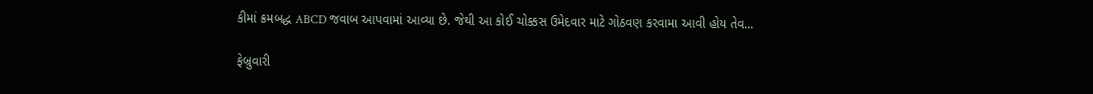કીમાં ક્રમબદ્ધ ABCD જવાબ આપવામાં આવ્યા છે. જેથી આ કોઈ ચોક્કસ ઉમેદવાર માટે ગોઠવણ કરવામા આવી હોય તેવ...

ફેબ્રુવારી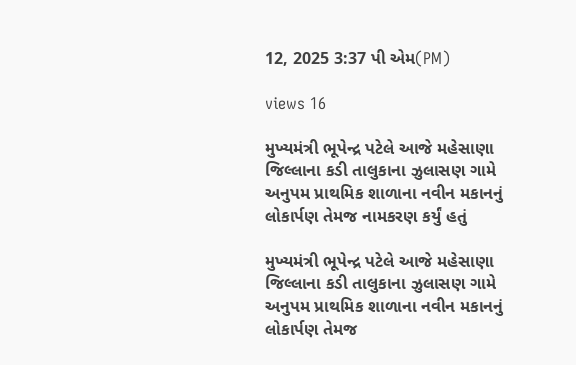12, 2025 3:37 પી એમ(PM)

views 16

મુખ્યમંત્રી ભૂપેન્દ્ર પટેલે આજે મહેસાણા જિલ્લાના કડી તાલુકાના ઝુલાસણ ગામે અનુપમ પ્રાથમિક શાળાના નવીન મકાનનું લોકાર્પણ તેમજ નામકરણ કર્યું હતું

મુખ્યમંત્રી ભૂપેન્દ્ર પટેલે આજે મહેસાણા જિલ્લાના કડી તાલુકાના ઝુલાસણ ગામે અનુપમ પ્રાથમિક શાળાના નવીન મકાનનું લોકાર્પણ તેમજ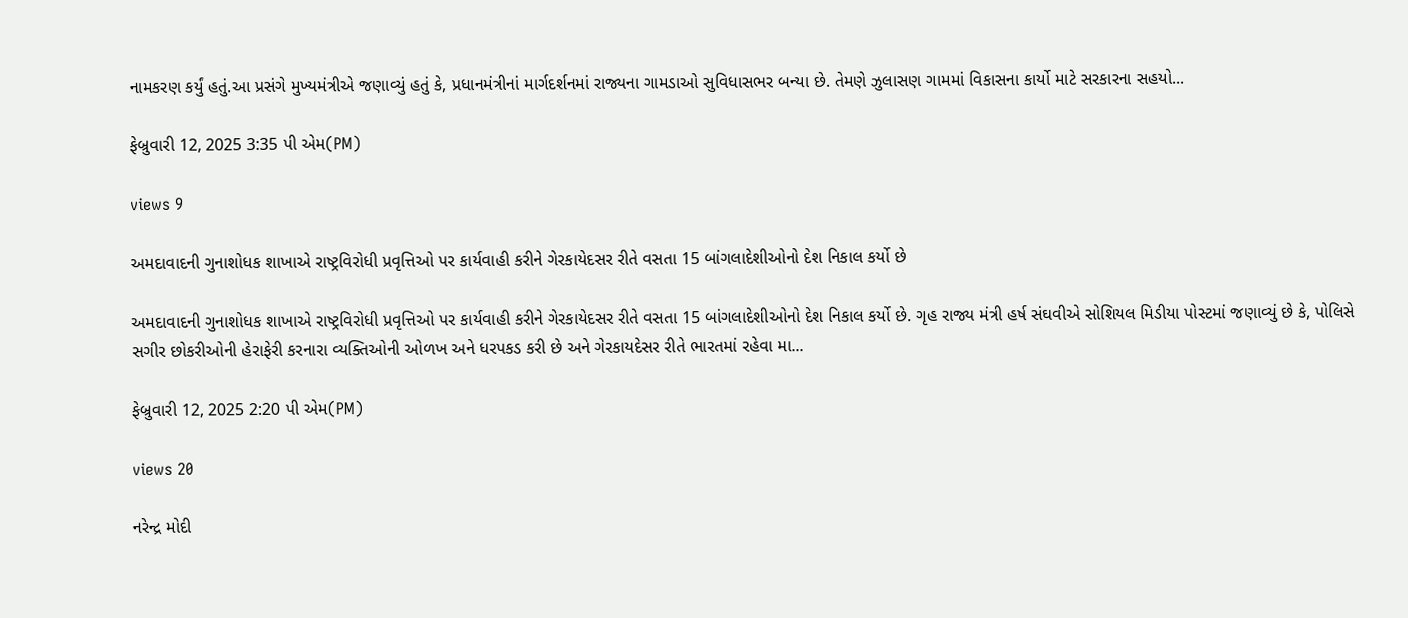નામકરણ કર્યું હતું.આ પ્રસંગે મુખ્યમંત્રીએ જણાવ્યું હતું કે, પ્રધાનમંત્રીનાં માર્ગદર્શનમાં રાજ્યના ગામડાઓ સુવિધાસભર બન્યા છે. તેમણે ઝુલાસણ ગામમાં વિકાસના કાર્યો માટે સરકારના સહયો...

ફેબ્રુવારી 12, 2025 3:35 પી એમ(PM)

views 9

અમદાવાદની ગુનાશોધક શાખાએ રાષ્ટ્રવિરોધી પ્રવૃત્તિઓ પર કાર્યવાહી કરીને ગેરકાયેદસર રીતે વસતા 15 બાંગલાદેશીઓનો દેશ નિકાલ કર્યો છે

અમદાવાદની ગુનાશોધક શાખાએ રાષ્ટ્રવિરોધી પ્રવૃત્તિઓ પર કાર્યવાહી કરીને ગેરકાયેદસર રીતે વસતા 15 બાંગલાદેશીઓનો દેશ નિકાલ કર્યો છે. ગૃહ રાજ્ય મંત્રી હર્ષ સંઘવીએ સોશિયલ મિડીયા પોસ્ટમાં જણાવ્યું છે કે, પોલિસે સગીર છોકરીઓની હેરાફેરી કરનારા વ્યક્તિઓની ઓળખ અને ધરપકડ કરી છે અને ગેરકાયદેસર રીતે ભારતમાં રહેવા મા...

ફેબ્રુવારી 12, 2025 2:20 પી એમ(PM)

views 20

નરેન્દ્ર મોદી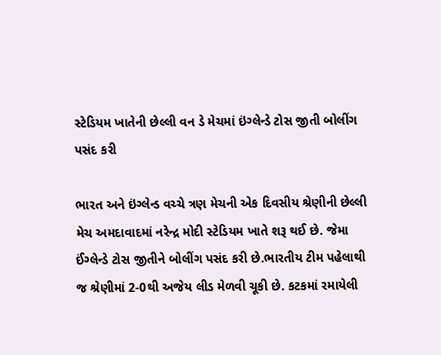સ્ટેડિયમ ખાતેની છેલ્લી વન ડે મેચમાં ઇંગ્લેન્ડે ટોસ જીતી બોલીંગ પસંદ કરી

ભારત અને ઇંગ્લેન્ડ વચ્ચે ત્રણ મેચની એક દિવસીય શ્રેણીની છેલ્લી મેચ અમદાવાદમાં નરેન્દ્ર મોદી સ્ટેડિયમ ખાતે શરૂ થઈ છે. જેમા ઈંગ્લેન્ડે ટોસ જીતીને બોલીંગ પસંદ કરી છે.ભારતીય ટીમ પહેલાથી જ શ્રેણીમાં 2-0થી અજેય લીડ મેળવી ચૂકી છે. કટકમાં રમાયેલી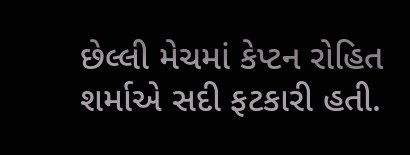છેલ્લી મેચમાં કેપ્ટન રોહિત શર્માએ સદી ફટકારી હતી.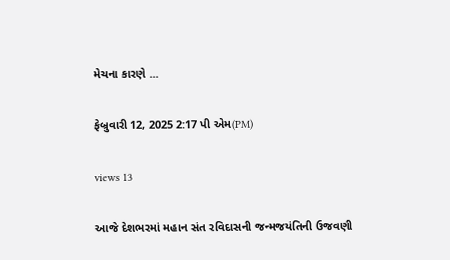મેચના કારણે ...

ફેબ્રુવારી 12, 2025 2:17 પી એમ(PM)

views 13

આજે દેશભરમાં મહાન સંત રવિદાસની જન્મજયંતિની ઉજવણી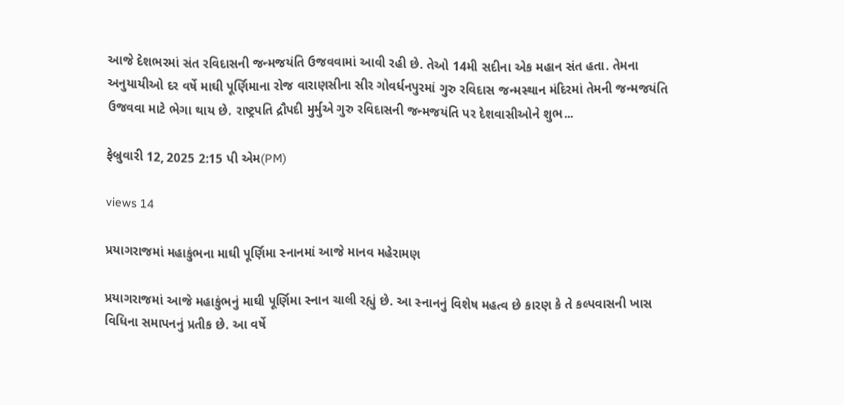આજે દેશભરમાં સંત રવિદાસની જન્મજયંતિ ઉજવવામાં આવી રહી છે. તેઓ 14મી સદીના એક મહાન સંત હતા. તેમના અનુયાયીઓ દર વર્ષે માઘી પૂર્ણિમાના રોજ વારાણસીના સીર ગોવર્ધનપુરમાં ગુરુ રવિદાસ જન્મસ્થાન મંદિરમાં તેમની જન્મજયંતિ ઉજવવા માટે ભેગા થાય છે. રાષ્ટ્રપતિ દ્રૌપદી મુર્મુએ ગુરુ રવિદાસની જન્મજયંતિ પર દેશવાસીઓને શુભ...

ફેબ્રુવારી 12, 2025 2:15 પી એમ(PM)

views 14

પ્રયાગરાજમાં મહાકુંભના માઘી પૂર્ણિમા સ્નાનમાં આજે માનવ મહેરામણ

પ્રયાગરાજમાં આજે મહાકુંભનું માઘી પૂર્ણિમા સ્નાન ચાલી રહ્યું છે. આ સ્નાનનું વિશેષ મહત્વ છે કારણ કે તે કલ્પવાસની ખાસ વિધિના સમાપનનું પ્રતીક છે. આ વર્ષે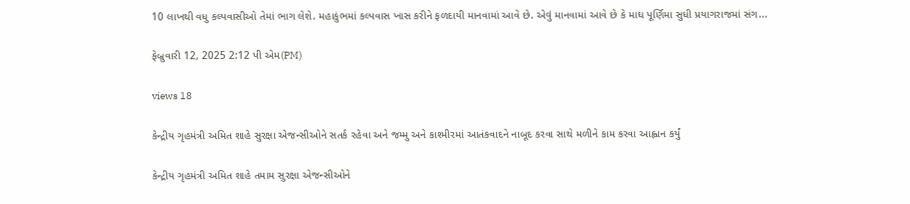10 લાખથી વધુ કલ્પવાસીઓ તેમાં ભાગ લેશે. મહાકુંભમાં કલ્પવાસ ખાસ કરીને ફળદાયી માનવામાં આવે છે. એવું માનવામાં આવે છે કે માઘ પૂર્ણિમા સુધી પ્રયાગરાજમાં સંગ...

ફેબ્રુવારી 12, 2025 2:12 પી એમ(PM)

views 18

કેન્દ્રીય ગૃહમંત્રી અમિત શાહે સુરક્ષા એજન્સીઓને સતર્ક રહેવા અને જમ્મુ અને કાશ્મીરમાં આતંકવાદને નાબૂદ કરવા સાથે મળીને કામ કરવા આહ્વાન કર્યું

કેન્દ્રીય ગૃહમંત્રી અમિત શાહે તમામ સુરક્ષા એજન્સીઓને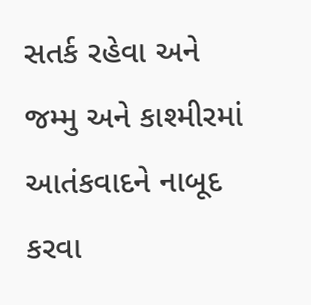સતર્ક રહેવા અને જમ્મુ અને કાશ્મીરમાં આતંકવાદને નાબૂદ કરવા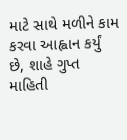માટે સાથે મળીને કામ કરવા આહ્વાન કર્યું છે, શાહે ગુપ્ત માહિતી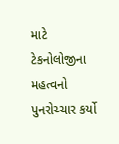માટે ટેકનોલોજીના મહત્વનો પુનરોચ્ચાર કર્યો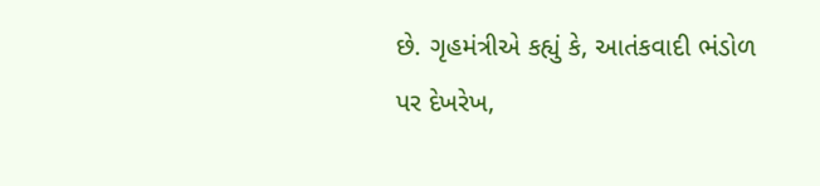છે. ગૃહમંત્રીએ કહ્યું કે, આતંકવાદી ભંડોળ પર દેખરેખ,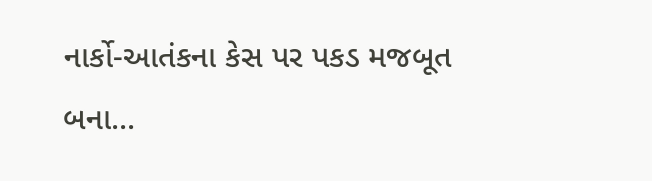નાર્કો-આતંકના કેસ પર પકડ મજબૂત બના...